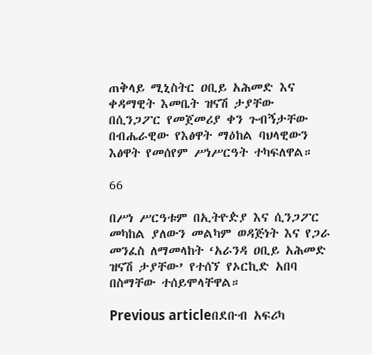ጠቅላይ ሚኒስትር ዐቢይ አሕመድ እና ቀዳማዊት እመቤት ዝናሽ ታያቸው በሲንጋፖር የመጀመሪያ ቀን ጉብኝታቸው በብሔራዊው የእፅዋት ማዕከል ባህላዊውን እፅዋት የመሰየም ሥነሥርዓት ተካፍለዋል።

66

በሥነ ሥርዓቱም በኢትዮዽያ እና ሲንጋፖር መካከል ያለውን መልካም ወዳጅነት እና የጋራ መንፈስ ለማመላከት ‘አራንዳ ዐቢይ አሕመድ ዝናሽ ታያቸው’ የተሰኘ የኦርኪድ አበባ በስማቸው ተሰይሞላቸዋል።

Previous articleበደቡብ አፍሪካ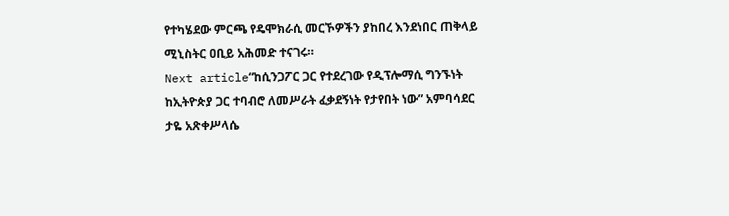የተካሄደው ምርጫ የዴሞክራሲ መርኾዎችን ያከበረ እንደነበር ጠቅላይ ሚኒስትር ዐቢይ አሕመድ ተናገሩ።
Next article“ከሲንጋፖር ጋር የተደረገው የዲፕሎማሲ ግንኙነት ከኢትዮጵያ ጋር ተባብሮ ለመሥራት ፈቃደኝነት የታየበት ነው” አምባሳደር ታዬ አጽቀሥላሴ